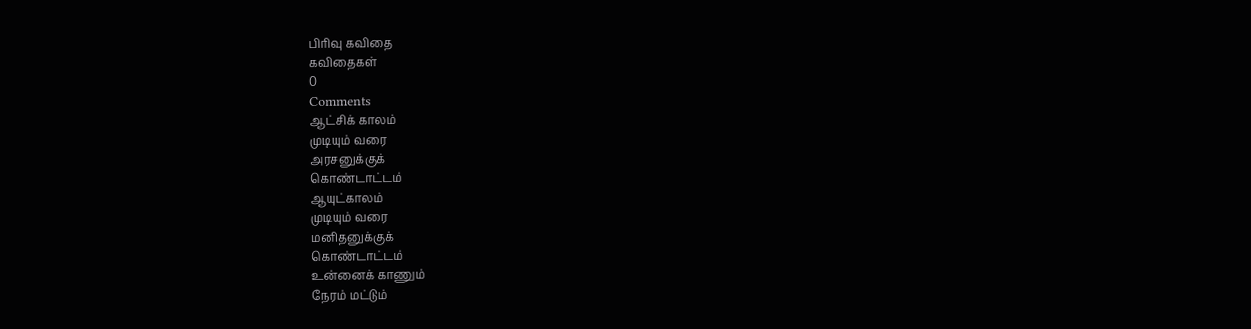பிரிவு கவிதை
கவிதைகள்
0
Comments
ஆட்சிக் காலம்
முடியும் வரை
அரசனுக்குக்
கொண்டாட்டம்
ஆயுட்காலம்
முடியும் வரை
மனிதனுக்குக்
கொண்டாட்டம்
உன்னைக் காணும்
நேரம் மட்டும்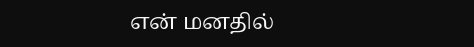என் மனதில்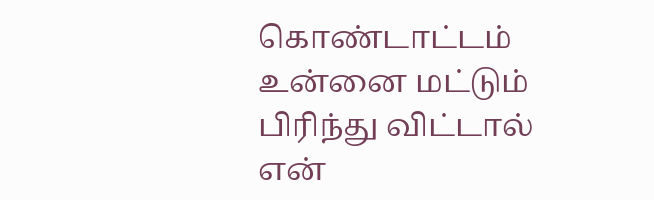கொண்டாட்டம்
உன்னை மட்டும்
பிரிந்து விட்டால்
என்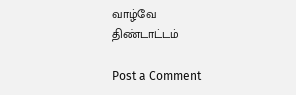வாழ்வே
திண்டாட்டம்

Post a Comment